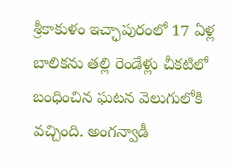శ్రీకాకుళం ఇచ్ఛాపురంలో 17 ఏళ్ల బాలికను తల్లి రెండేళ్లు చీకటిలో బంధించిన ఘటన వెలుగులోకి వచ్చింది. అంగన్వాడీ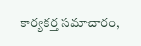కార్యకర్త సమాచారం,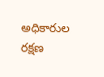అధికారుల రక్షణ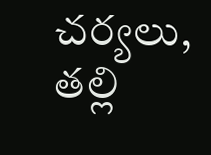చర్యలు, తల్లి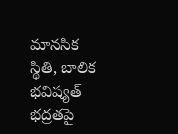మానసిక స్థితి, బాలిక భవిష్యత్ భద్రతపై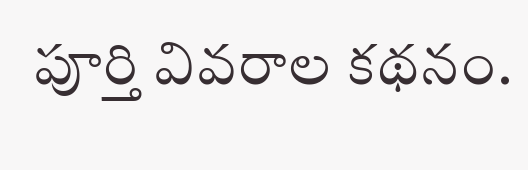పూర్తి వివరాల కథనం.